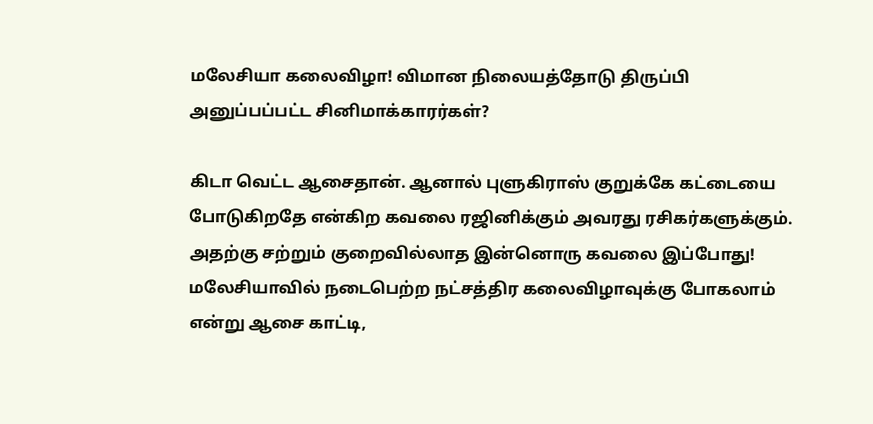மலேசியா கலைவிழா! விமான நிலையத்தோடு திருப்பி அனுப்பப்பட்ட சினிமாக்காரர்கள்?

கிடா வெட்ட ஆசைதான். ஆனால் புளுகிராஸ் குறுக்கே கட்டையை போடுகிறதே என்கிற கவலை ரஜினிக்கும் அவரது ரசிகர்களுக்கும். அதற்கு சற்றும் குறைவில்லாத இன்னொரு கவலை இப்போது! மலேசியாவில் நடைபெற்ற நட்சத்திர கலைவிழாவுக்கு போகலாம் என்று ஆசை காட்டி,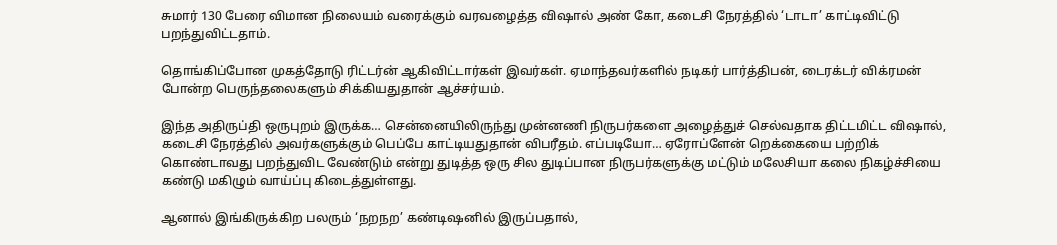சுமார் 130 பேரை விமான நிலையம் வரைக்கும் வரவழைத்த விஷால் அண் கோ, கடைசி நேரத்தில் ‘டாடா’ காட்டிவிட்டு பறந்துவிட்டதாம்.

தொங்கிப்போன முகத்தோடு ரிட்டர்ன் ஆகிவிட்டார்கள் இவர்கள். ஏமாந்தவர்களில் நடிகர் பார்த்திபன், டைரக்டர் விக்ரமன் போன்ற பெருந்தலைகளும் சிக்கியதுதான் ஆச்சர்யம்.

இந்த அதிருப்தி ஒருபுறம் இருக்க… சென்னையிலிருந்து முன்னணி நிருபர்களை அழைத்துச் செல்வதாக திட்டமிட்ட விஷால், கடைசி நேரத்தில் அவர்களுக்கும் பெப்பே காட்டியதுதான் விபரீதம். எப்படியோ… ஏரோப்ளேன் றெக்கையை பற்றிக் கொண்டாவது பறந்துவிட வேண்டும் என்று துடித்த ஒரு சில துடிப்பான நிருபர்களுக்கு மட்டும் மலேசியா கலை நிகழ்ச்சியை கண்டு மகிழும் வாய்ப்பு கிடைத்துள்ளது.

ஆனால் இங்கிருக்கிற பலரும் ‘நறநற’ கண்டிஷனில் இருப்பதால்,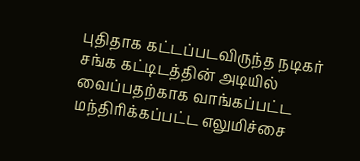புதிதாக கட்டப்படவிருந்த நடிகர் சங்க கட்டிடத்தின் அடியில் வைப்பதற்காக வாங்கப்பட்ட மந்திரிக்கப்பட்ட எலுமிச்சை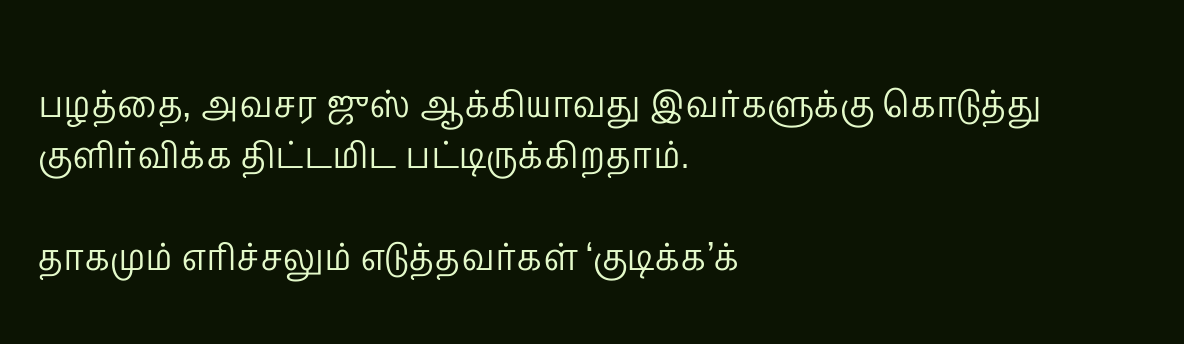பழத்தை, அவசர ஜுஸ் ஆக்கியாவது இவர்களுக்கு கொடுத்து குளிர்விக்க திட்டமிட பட்டிருக்கிறதாம்.

தாகமும் எரிச்சலும் எடுத்தவர்கள் ‘குடிக்க’க்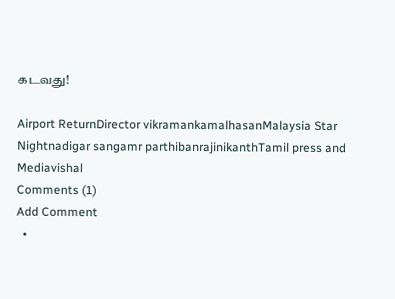கடவது!

Airport ReturnDirector vikramankamalhasanMalaysia Star Nightnadigar sangamr parthibanrajinikanthTamil press and Mediavishal
Comments (1)
Add Comment
  •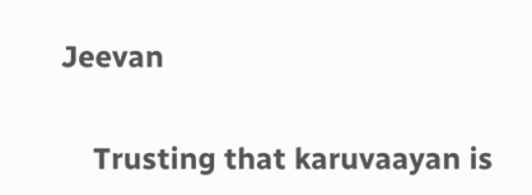Jeevan

    Trusting that karuvaayan is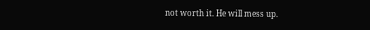not worth it. He will mess up.